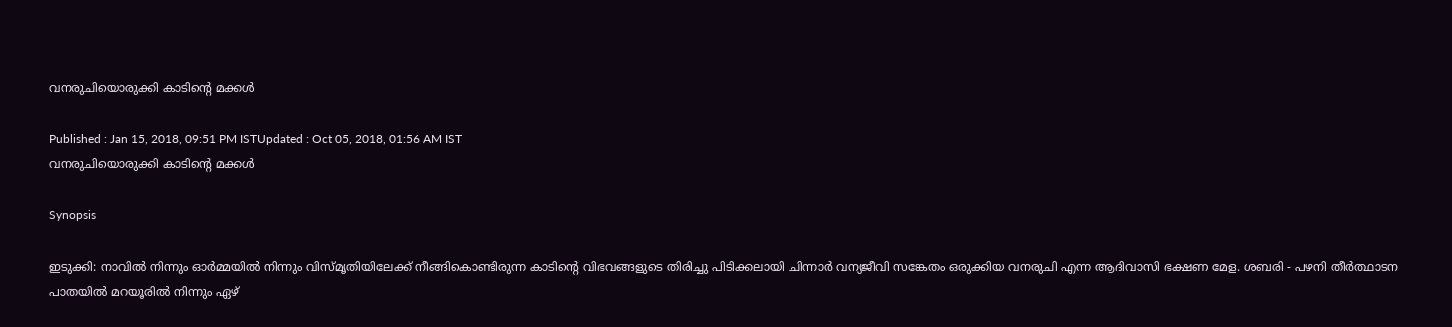വനരുചിയൊരുക്കി കാടിന്റെ മക്കള്‍

Published : Jan 15, 2018, 09:51 PM ISTUpdated : Oct 05, 2018, 01:56 AM IST
വനരുചിയൊരുക്കി കാടിന്റെ മക്കള്‍

Synopsis

ഇടുക്കി: നാവില്‍ നിന്നും ഓര്‍മ്മയില്‍ നിന്നും വിസ്മൃതിയിലേക്ക് നീങ്ങികൊണ്ടിരുന്ന കാടിന്റെ വിഭവങ്ങളുടെ തിരിച്ചു പിടിക്കലായി ചിന്നാര്‍ വന്യജീവി സങ്കേതം ഒരുക്കിയ വനരുചി എന്ന ആദിവാസി ഭക്ഷണ മേള. ശബരി - പഴനി തീര്‍ത്ഥാടന പാതയില്‍ മറയൂരില്‍ നിന്നും ഏഴ്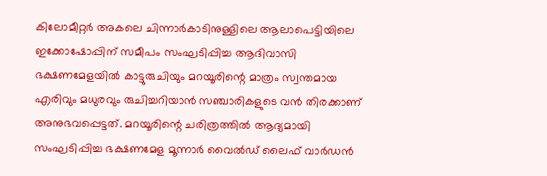കിലോമീറ്റര്‍ അകലെ ചിന്നാര്‍കാടിനുള്ളിലെ ആലാപെട്ടിയിലെ ഇക്കോഷോപ്പിന് സമീപം സംഘടിപ്പിച്ച ആദിവാസി ഭക്ഷണമേളയില്‍ കാട്ടുരുചിയും മറയൂരിന്റെ മാത്രം സ്വന്തമായ എരിവും മധുരവും രുചിച്ചറിയാന്‍ സഞ്ചാരികളുടെ വന്‍ തിരക്കാണ് അനുഭവപ്പെട്ടത്. മറയൂരിന്റെ ചരിത്രത്തില്‍ ആദ്യമായി സംഘടിപ്പിച്ച ഭക്ഷണമേള മൂന്നാര്‍ വൈല്‍ഡ് ലൈഫ് വാര്‍ഡന്‍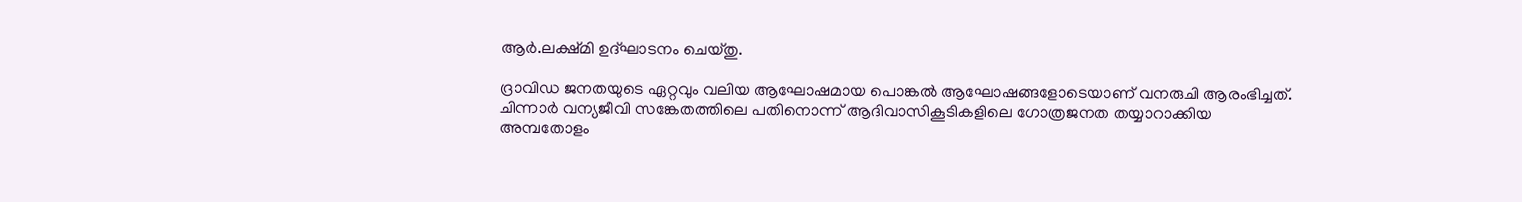ആര്‍.ലക്ഷ്മി ഉദ്ഘാടനം ചെയ്തു.

ദ്രാവിഡ ജനതയുടെ ഏറ്റവും വലിയ ആഘോഷമായ പൊങ്കല്‍ ആഘോഷങ്ങളോടെയാണ് വനരുചി ആരംഭിച്ചത്. ചിന്നാര്‍ വന്യജീവി സങ്കേതത്തിലെ പതിനൊന്ന് ആദിവാസികൂടികളിലെ ഗോത്രജനത തയ്യാറാക്കിയ അമ്പതോളം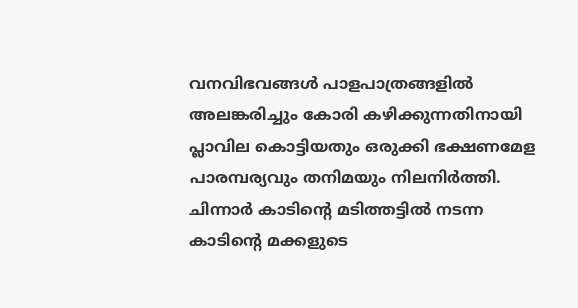വനവിഭവങ്ങള്‍ പാളപാത്രങ്ങളില്‍ അലങ്കരിച്ചും കോരി കഴിക്കുന്നതിനായി പ്ലാവില കൊട്ടിയതും ഒരുക്കി ഭക്ഷണമേള പാരമ്പര്യവും തനിമയും നിലനിര്‍ത്തി. ചിന്നാര്‍ കാടിന്റെ മടിത്തട്ടില്‍ നടന്ന കാടിന്റെ മക്കളുടെ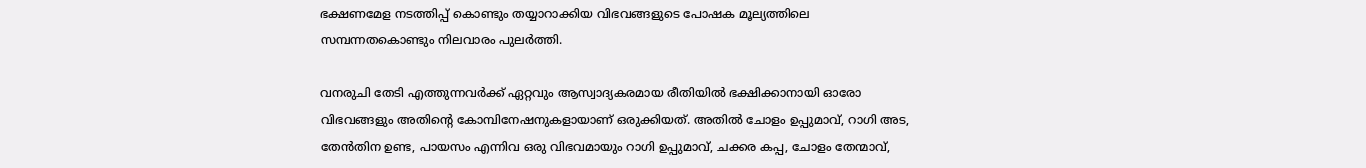ഭക്ഷണമേള നടത്തിപ്പ് കൊണ്ടും തയ്യാറാക്കിയ വിഭവങ്ങളുടെ പോഷക മൂല്യത്തിലെ സമ്പന്നതകൊണ്ടും നിലവാരം പുലര്‍ത്തി.

വനരുചി തേടി എത്തുന്നവര്‍ക്ക് ഏറ്റവും ആസ്വാദ്യകരമായ രീതിയില്‍ ഭക്ഷിക്കാനായി ഓരോ വിഭവങ്ങളും അതിന്റെ കോമ്പിനേഷനുകളായാണ് ഒരുക്കിയത്. അതില്‍ ചോളം ഉപ്പുമാവ്, റാഗി അട, തേന്‍തിന ഉണ്ട, പായസം എന്നിവ ഒരു വിഭവമായും റാഗി ഉപ്പുമാവ്, ചക്കര കപ്പ, ചോളം തേന്മാവ്,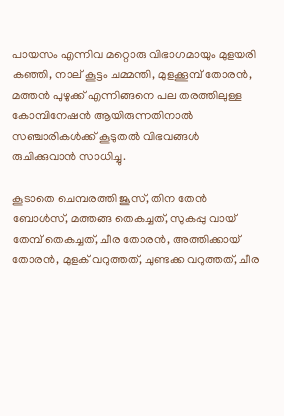പായസം എന്നിവ മറ്റൊരു വിഭാഗമായും മുളയരി കഞ്ഞി, നാല് കൂട്ടം ചമ്മന്തി, മുളക്കൂമ്പ് തോരന്‍, മത്തന്‍ പുഴുക്ക് എന്നിങ്ങനെ പല തരത്തിലുള്ള കോമ്പിനേഷന്‍ ആയിരുന്നതിനാല്‍ സഞ്ചാരികള്‍ക്ക് കൂടുതല്‍ വിഭവങ്ങള്‍ രുചിക്കുവാന്‍ സാധിച്ചു.

കൂടാതെ ചെമ്പരത്തി ജൂസ്, തിന തേന്‍ ബോള്‍സ്, മത്തങ്ങ തെകച്ചത്, സുകപ്പു വായ് തേമ്പ് തെകച്ചത്, ചീര തോരന്‍, അത്തിക്കായ് തോരന്‍, മുളക് വറുത്തത്, ചുണ്ടക്ക വറുത്തത്, ചീര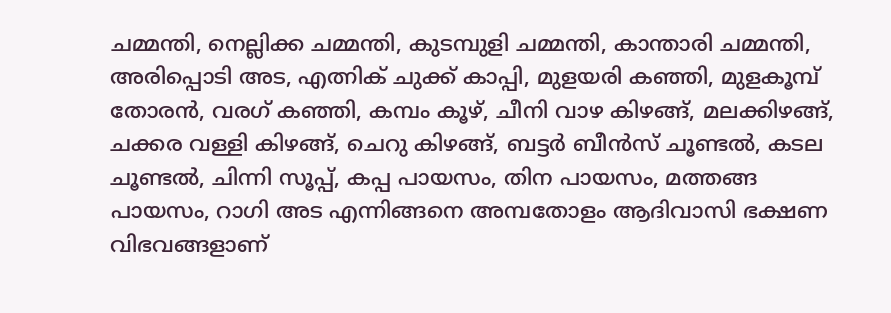ചമ്മന്തി, നെല്ലിക്ക ചമ്മന്തി, കുടമ്പുളി ചമ്മന്തി, കാന്താരി ചമ്മന്തി, അരിപ്പൊടി അട, എത്നിക് ചുക്ക് കാപ്പി, മുളയരി കഞ്ഞി, മുളകൂമ്പ് തോരന്‍, വരഗ് കഞ്ഞി, കമ്പം കൂഴ്, ചീനി വാഴ കിഴങ്ങ്, മലക്കിഴങ്ങ്, ചക്കര വള്ളി കിഴങ്ങ്, ചെറു കിഴങ്ങ്, ബട്ടര്‍ ബീന്‍സ് ചൂണ്ടല്‍, കടല ചൂണ്ടല്‍, ചിന്നി സൂപ്പ്, കപ്പ പായസം, തിന പായസം, മത്തങ്ങ പായസം, റാഗി അട എന്നിങ്ങനെ അമ്പതോളം ആദിവാസി ഭക്ഷണ വിഭവങ്ങളാണ്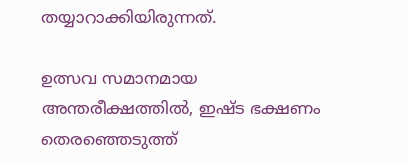തയ്യാറാക്കിയിരുന്നത്.

ഉത്സവ സമാനമായ അന്തരീക്ഷത്തില്‍, ഇഷ്ട ഭക്ഷണം തെരഞ്ഞെടുത്ത്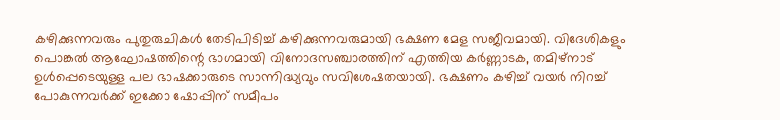കഴിക്കുന്നവരും പുതുരുചികള്‍ തേടിപിടിച്ച് കഴിക്കുന്നവരുമായി ഭക്ഷണ മേള സജീവമായി. വിദേശികളും പൊങ്കല്‍ ആഘോഷത്തിന്റെ ഭാഗമായി വിനോദസഞ്ചാരത്തിന് എത്തിയ കര്‍ണ്ണാടക, തമിഴ്നാട് ഉള്‍പ്പെടെയുള്ള പല ഭാഷക്കാരുടെ സാന്നിദ്ധ്യവും സവിശേഷതയായി. ഭക്ഷണം കഴിച്ച് വയര്‍ നിറച്ച് പോകുന്നവര്‍ക്ക് ഇക്കോ ഷോപ്പിന് സമീപം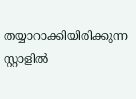തയ്യാറാക്കിയിരിക്കുന്ന സ്റ്റാളില്‍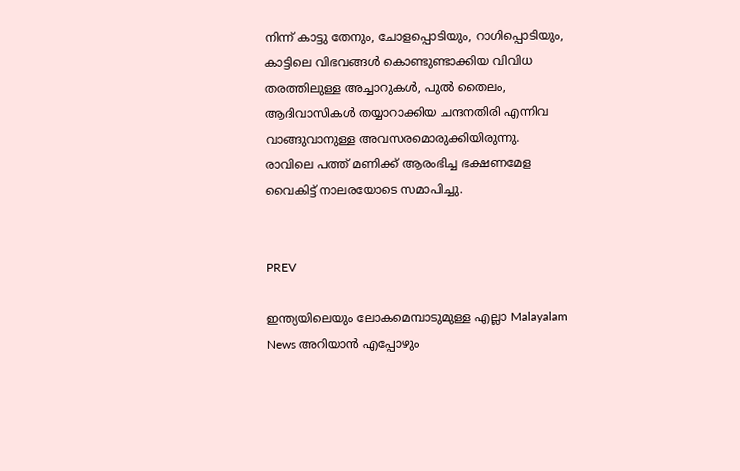നിന്ന് കാട്ടു തേനും, ചോളപ്പൊടിയും, റാഗിപ്പൊടിയും, കാട്ടിലെ വിഭവങ്ങള്‍ കൊണ്ടുണ്ടാക്കിയ വിവിധ തരത്തിലുള്ള അച്ചാറുകള്‍, പുല്‍ തൈലം, ആദിവാസികള്‍ തയ്യാറാക്കിയ ചന്ദനതിരി എന്നിവ വാങ്ങുവാനുള്ള അവസരമൊരുക്കിയിരുന്നു. രാവിലെ പത്ത് മണിക്ക് ആരംഭിച്ച ഭക്ഷണമേള വൈകിട്ട് നാലരയോടെ സമാപിച്ചു.


PREV

ഇന്ത്യയിലെയും ലോകമെമ്പാടുമുള്ള എല്ലാ Malayalam News അറിയാൻ എപ്പോഴും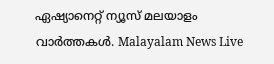ഏഷ്യാനെറ്റ് ന്യൂസ് മലയാളം വാർത്തകൾ. Malayalam News Live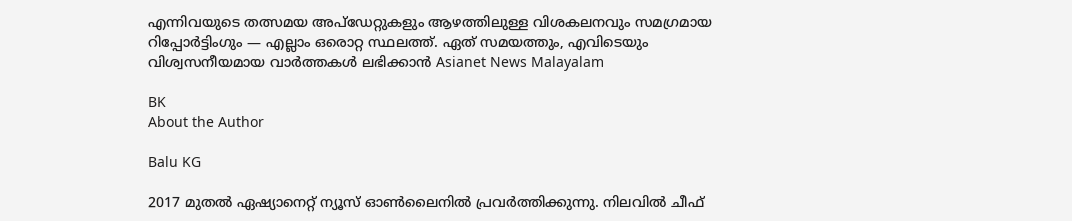എന്നിവയുടെ തത്സമയ അപ്‌ഡേറ്റുകളും ആഴത്തിലുള്ള വിശകലനവും സമഗ്രമായ റിപ്പോർട്ടിംഗും — എല്ലാം ഒരൊറ്റ സ്ഥലത്ത്. ഏത് സമയത്തും, എവിടെയും വിശ്വസനീയമായ വാർത്തകൾ ലഭിക്കാൻ Asianet News Malayalam

BK
About the Author

Balu KG

2017 മുതല്‍ ഏഷ്യാനെറ്റ് ന്യൂസ് ഓണ്‍ലൈനില്‍ പ്രവര്‍ത്തിക്കുന്നു. നിലവില്‍ ചീഫ്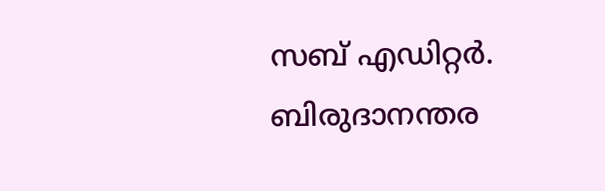സബ് എഡിറ്റര്‍. ബിരുദാനന്തര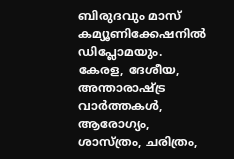ബിരുദവും മാസ് കമ്യൂണിക്കേഷനിൽ ഡിപ്ലോമയും. കേരള, ദേശീയ, അന്താരാഷ്ട്ര വാര്‍ത്തകള്‍, ആരോഗ്യം, ശാസ്ത്രം, ചരിത്രം,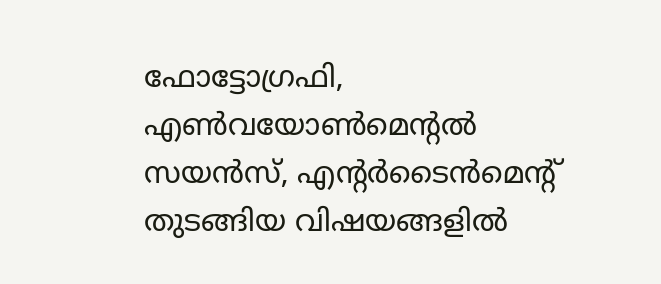ഫോട്ടോഗ്രഫി, എണ്‍വയോണ്‍മെന്‍റല്‍ സയന്‍സ്, എന്‍റര്‍ടൈന്‍മെന്‍റ് തുടങ്ങിയ വിഷയങ്ങളില്‍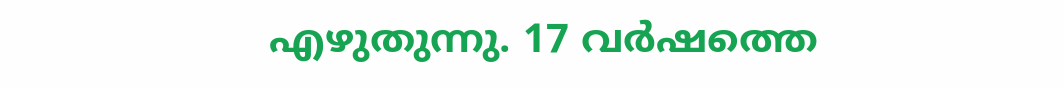എഴുതുന്നു. 17 വര്‍ഷത്തെ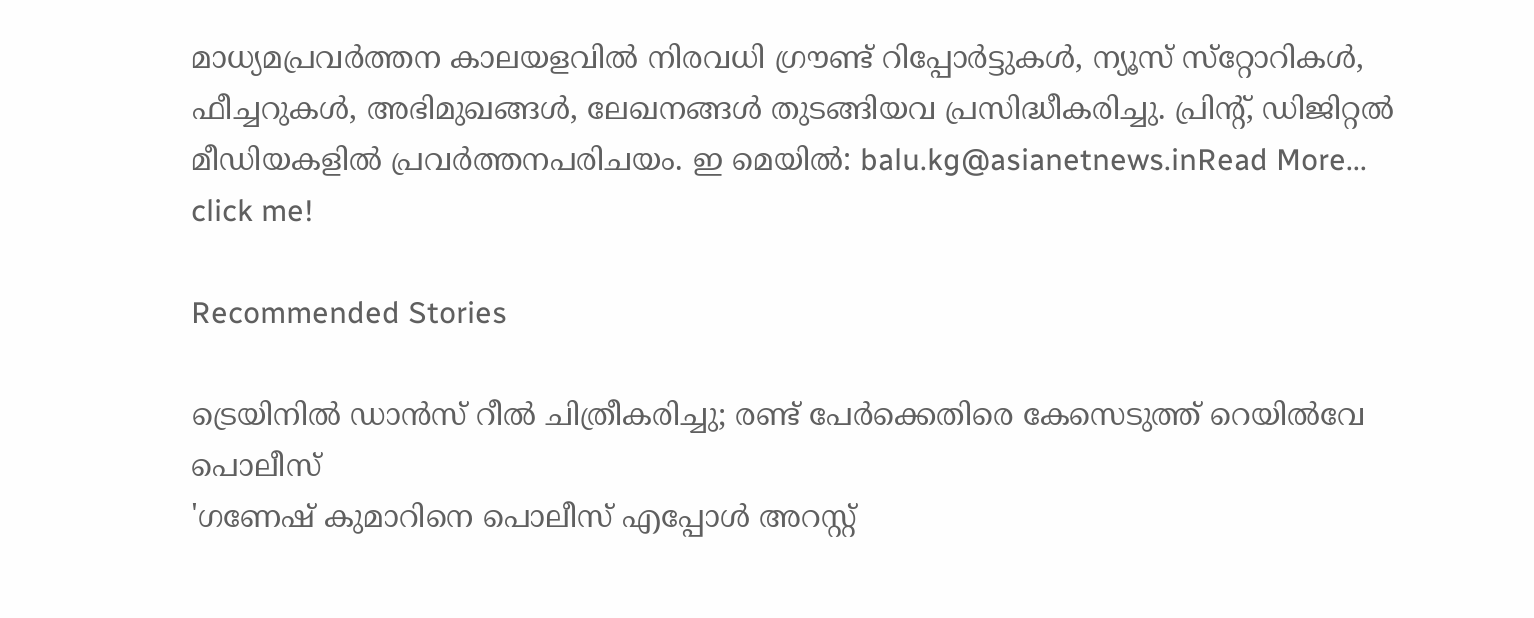മാധ്യമപ്രവര്‍ത്തന കാലയളവില്‍ നിരവധി ഗ്രൗണ്ട് റിപ്പോര്‍ട്ടുകള്‍, ന്യൂസ് സ്‌റ്റോറികള്‍, ഫീച്ചറുകള്‍, അഭിമുഖങ്ങള്‍, ലേഖനങ്ങള്‍ തുടങ്ങിയവ പ്രസിദ്ധീകരിച്ചു. പ്രിന്‍റ്, ഡിജിറ്റല്‍ മീഡിയകളില്‍ പ്രവര്‍ത്തനപരിചയം. ഇ മെയില്‍: balu.kg@asianetnews.inRead More...
click me!

Recommended Stories

ട്രെയിനിൽ ഡാൻസ് റീൽ ചിത്രീകരിച്ചു; രണ്ട് പേർക്കെതിരെ കേസെടുത്ത് റെയിൽവേ പൊലീസ്
'ഗണേഷ് കുമാറിനെ പൊലീസ് എപ്പോൾ അറസ്റ്റ്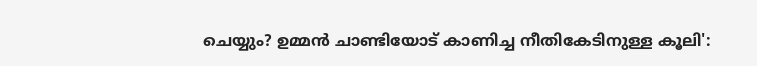ചെയ്യും? ഉമ്മൻ ചാണ്ടിയോട് കാണിച്ച നീതികേടിനുള്ള കൂലി':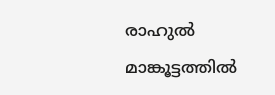രാഹുൽ മാങ്കൂട്ടത്തിൽ